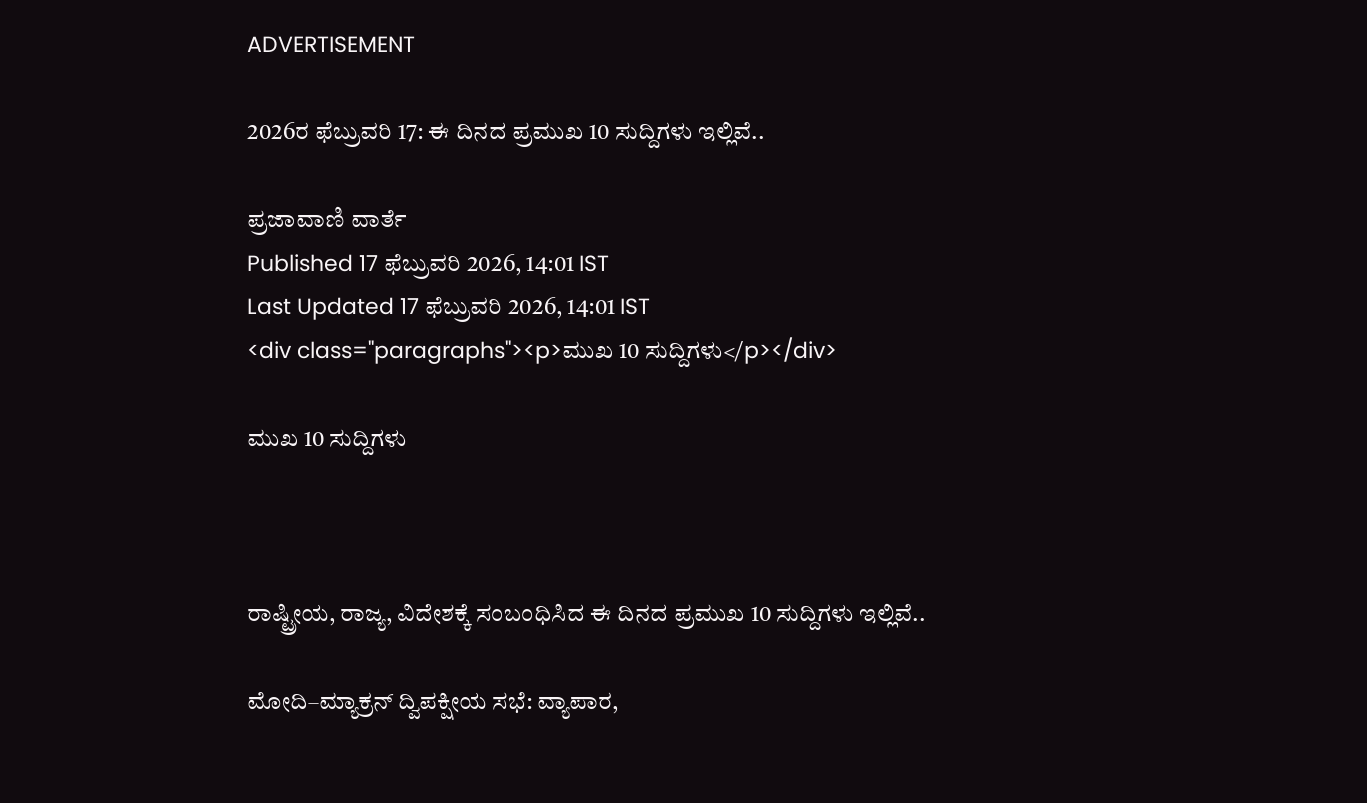ADVERTISEMENT

2026ರ ಫೆಬ್ರುವರಿ 17: ಈ ದಿನದ ಪ್ರಮುಖ 10 ಸುದ್ದಿಗಳು ಇಲ್ಲಿವೆ..

ಪ್ರಜಾವಾಣಿ ವಾರ್ತೆ
Published 17 ಫೆಬ್ರುವರಿ 2026, 14:01 IST
Last Updated 17 ಫೆಬ್ರುವರಿ 2026, 14:01 IST
<div class="paragraphs"><p>ಮುಖ 10 ಸುದ್ದಿಗಳು</p></div>

ಮುಖ 10 ಸುದ್ದಿಗಳು



ರಾಷ್ಟ್ರೀಯ, ರಾಜ್ಯ, ವಿದೇಶಕ್ಕೆ ಸಂಬಂಧಿಸಿದ ಈ ದಿನದ ಪ್ರಮುಖ 10 ಸುದ್ದಿಗಳು ಇಲ್ಲಿವೆ..

ಮೋದಿ–ಮ್ಯಾಕ್ರನ್‌ ದ್ವಿಪಕ್ಷೀಯ ಸಭೆ: ವ್ಯಾಪಾರ,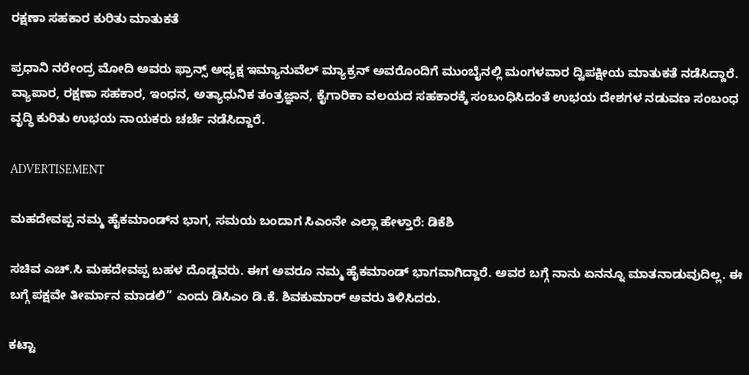ರಕ್ಷಣಾ ಸಹಕಾರ ಕುರಿತು ಮಾತುಕತೆ

ಪ್ರಧಾನಿ ನರೇಂದ್ರ ಮೋದಿ ಅವರು ಫ್ರಾನ್ಸ್‌ ಅಧ್ಯಕ್ಷ ಇಮ್ಯಾನುವೆಲ್‌ ಮ್ಯಾಕ್ರನ್ ಅವರೊಂದಿಗೆ ಮುಂಬೈನಲ್ಲಿ ಮಂಗಳವಾರ ದ್ವಿಪಕ್ಷೀಯ ಮಾತುಕತೆ ನಡೆಸಿದ್ದಾರೆ. ವ್ಯಾಪಾರ, ರಕ್ಷಣಾ ಸಹಕಾರ, ಇಂಧನ, ಅತ್ಯಾಧುನಿಕ ತಂತ್ರಜ್ಞಾನ, ಕೈಗಾರಿಕಾ ವಲಯದ ಸಹಕಾರಕ್ಕೆ ಸಂಬಂಧಿಸಿದಂತೆ ಉಭಯ ದೇಶಗಳ ನಡುವಣ ಸಂಬಂಧ ವೃದ್ಧಿ ಕುರಿತು ಉಭಯ ನಾಯಕರು ಚರ್ಚೆ ನಡೆಸಿದ್ದಾರೆ.

ADVERTISEMENT

ಮಹದೇವಪ್ಪ ನಮ್ಮ ಹೈಕಮಾಂಡ್‌ನ ಭಾಗ, ಸಮಯ ಬಂದಾಗ ಸಿಎಂನೇ ಎಲ್ಲಾ ಹೇಳ್ತಾರೆ: ಡಿಕೆಶಿ

ಸಚಿವ ಎಚ್.ಸಿ ಮಹದೇವಪ್ಪ ಬಹಳ ದೊಡ್ಡವರು. ಈಗ ಅವರೂ ನಮ್ಮ ಹೈಕಮಾಂಡ್ ಭಾಗವಾಗಿದ್ದಾರೆ. ಅವರ ಬಗ್ಗೆ ನಾನು ಏನನ್ನೂ ಮಾತನಾಡುವುದಿಲ್ಲ. ಈ ಬಗ್ಗೆ ಪಕ್ಷವೇ ತೀರ್ಮಾನ ಮಾಡಲಿ” ಎಂದು ಡಿಸಿಎಂ ಡಿ.ಕೆ. ಶಿವಕುಮಾರ್ ಅವರು ತಿಳಿಸಿದರು.

ಕಟ್ಟಾ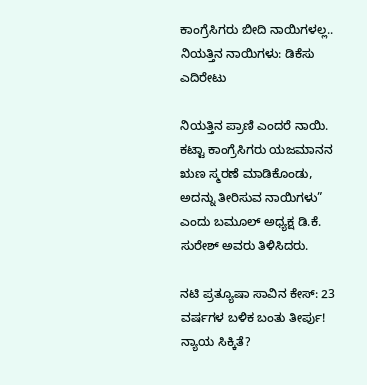ಕಾಂಗ್ರೆಸಿಗರು ಬೀದಿ ನಾಯಿಗಳಲ್ಲ.. ನಿಯತ್ತಿನ ನಾಯಿಗಳು: ಡಿಕೆಸು ಎದಿರೇಟು

ನಿಯತ್ತಿನ ಪ್ರಾಣಿ ಎಂದರೆ ನಾಯಿ. ಕಟ್ಟಾ ಕಾಂಗ್ರೆಸಿಗರು ಯಜಮಾನನ ಋಣ ಸ್ಮರಣೆ ಮಾಡಿಕೊಂಡು, ಅದನ್ನು ತೀರಿಸುವ ನಾಯಿಗಳು” ಎಂದು ಬಮೂಲ್ ಅಧ್ಯಕ್ಷ ಡಿ.ಕೆ. ಸುರೇಶ್ ಅವರು ತಿಳಿಸಿದರು.

ನಟಿ ಪ್ರತ್ಯೂಷಾ ಸಾವಿನ ಕೇಸ್‌: 23 ವರ್ಷಗಳ ಬಳಿಕ ಬಂತು ತೀರ್ಪು! ನ್ಯಾಯ ಸಿಕ್ಕಿತೆ?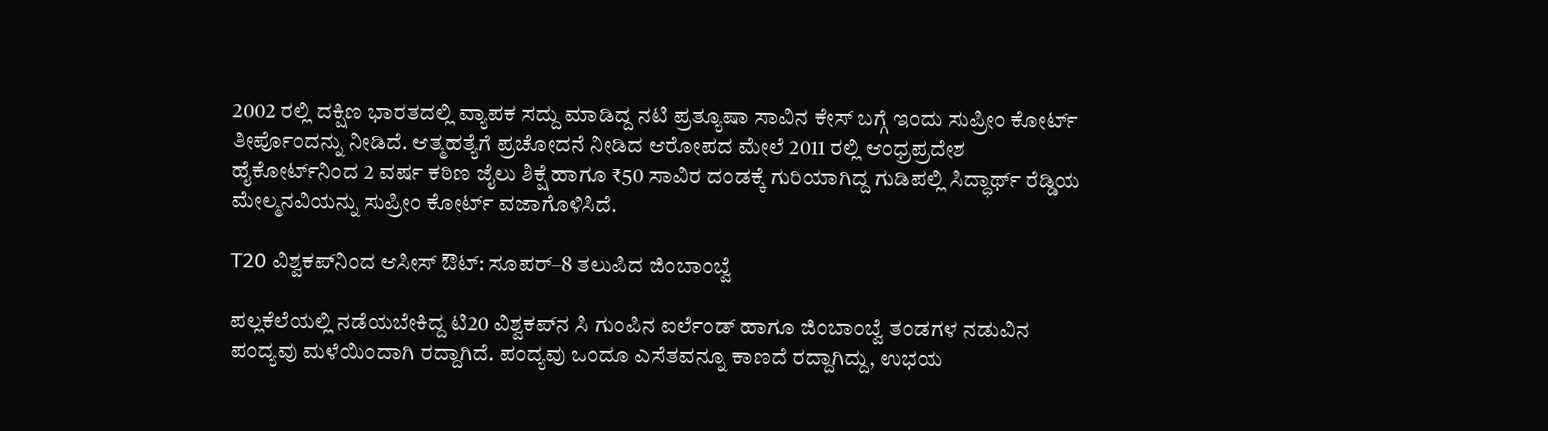2002 ರಲ್ಲಿ ದಕ್ಷಿಣ ಭಾರತದಲ್ಲಿ ವ್ಯಾಪಕ ಸದ್ದು ಮಾಡಿದ್ದ ನಟಿ ಪ್ರತ್ಯೂಷಾ ಸಾವಿನ ಕೇಸ್‌ ಬಗ್ಗೆ ಇಂದು ಸುಪ್ರೀಂ ಕೋರ್ಟ್‌ ತೀರ್ಪೊಂದನ್ನು ನೀಡಿದೆ. ಆತ್ಮಹತ್ಯೆಗೆ ಪ್ರಚೋದನೆ ನೀಡಿದ ಆರೋಪದ ಮೇಲೆ 2011 ರಲ್ಲಿ ಆಂಧ್ರಪ್ರದೇಶ ಹೈಕೋರ್ಟ್‌ನಿಂದ 2 ವರ್ಷ ಕಠಿಣ ಜೈಲು ಶಿಕ್ಷೆ ಹಾಗೂ ₹50 ಸಾವಿರ ದಂಡಕ್ಕೆ ಗುರಿಯಾಗಿದ್ದ ಗುಡಿಪಲ್ಲಿ ಸಿದ್ಧಾರ್ಥ್ ರೆಡ್ಡಿಯ ಮೇಲ್ಮನವಿಯನ್ನು ಸುಪ್ರೀಂ ಕೋರ್ಟ್ ವಜಾಗೊಳಿಸಿದೆ.

T20 ವಿಶ್ವಕಪ್‌ನಿಂದ ಆಸೀಸ್ ಔಟ್: ಸೂಪರ್–8 ತಲುಪಿದ ಜಿಂಬಾಂಬ್ವೆ

ಪಲ್ಲಕೆಲೆಯಲ್ಲಿ ನಡೆಯಬೇಕಿದ್ದ ಟಿ20 ವಿಶ್ವಕಪ್‌ನ ಸಿ ಗುಂಪಿನ ಐರ್ಲೆಂಡ್ ಹಾಗೂ ಜಿಂಬಾಂಬ್ವೆ ತಂಡಗಳ ನಡುವಿನ ಪಂದ್ಯವು ಮಳೆಯಿಂದಾಗಿ ರದ್ದಾಗಿದೆ. ಪಂದ್ಯವು ಒಂದೂ ಎಸೆತವನ್ನೂ ಕಾಣದೆ ರದ್ದಾಗಿದ್ದು, ಉಭಯ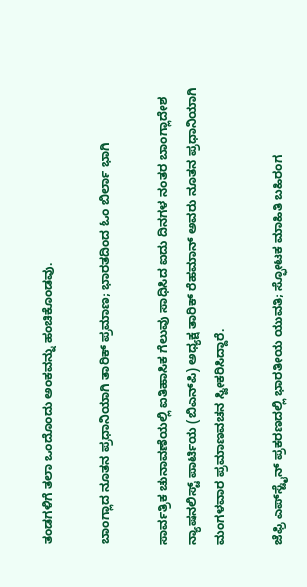ತಂಡಗಳಿಗೆ ತಲಾ ಒಂದೊಂದು ಅಂಕವನ್ನು ಹಂಚಿಕೊಂಡವು.

ಬಾಂಗ್ಲಾದ ನೂತನ ಪ್ರಧಾನಿಯಾಗಿ ತಾರಿಕ್ ಪ್ರಮಾಣ; ಭಾರತದಿಂದ ಓಂ ಬಿರ್ಲಾ ಭಾಗಿ

ಸಾರ್ವತ್ರಿಕ ಚುನಾವಣೆಯಲ್ಲಿ ಐತಿಹಾಸಿಕ ಗೆಲುವು ಸಾಧಿಸಿದ ಐದು ದಿನಗಳ ನಂತರ ಬಾಂಗ್ಲಾದೇಶ ನ್ಯಾಷನಲಿಸ್ಟ್‌ ಪಾರ್ಟಿಯ (ಬಿಎನ್‌ಪಿ) ಅಧ್ಯಕ್ಷ ತಾರಿಕ್ ರೆಹಮಾನ್ ಅವರು ನೂತನ ಪ್ರಧಾನಿಯಾಗಿ ಮಂಗಳವಾರ ಪ್ರಮಾಣವಚನ ಸ್ವೀಕರಿಸಿದ್ದಾರೆ.

ಜೆಫ್ರಿ ಎಪ್‌ಸ್ಟೈನ್‌ ಪ್ರಕರಣದಲ್ಲಿ ಭಾರತೀಯ ಯುವತಿ; ಸ್ಫೋಟಕ ಮಾಹಿತಿ ಬಹಿರಂಗ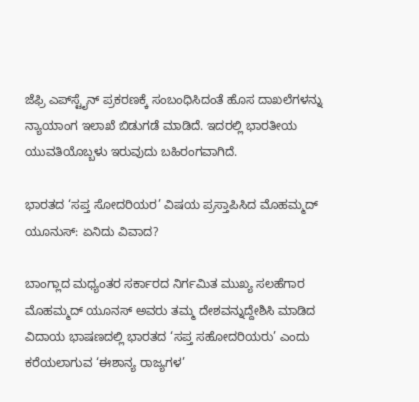ಜೆಫ್ರಿ ಎಪ್‌ಸ್ಟೈನ್‌ ಪ್ರಕರಣಕ್ಕೆ ಸಂಬಂಧಿಸಿದಂತೆ ಹೊಸ ದಾಖಲೆಗಳನ್ನು ನ್ಯಾಯಾಂಗ ಇಲಾಖೆ ಬಿಡುಗಡೆ ಮಾಡಿದೆ. ಇದರಲ್ಲಿ ಭಾರತೀಯ ಯುವತಿಯೊಬ್ಬಳು ಇರುವುದು ಬಹಿರಂಗವಾಗಿದೆ.

ಭಾರತದ ‘ಸಪ್ತ ಸೋದರಿಯರ’ ವಿಷಯ ಪ್ರಸ್ತಾಪಿಸಿದ ಮೊಹಮ್ಮದ್ ಯೂನುಸ್: ಏನಿದು ವಿವಾದ?

ಬಾಂಗ್ಲಾದ ಮಧ್ಯಂತರ ಸರ್ಕಾರದ ನಿರ್ಗಮಿತ ಮುಖ್ಯ ಸಲಹೆಗಾರ ಮೊಹಮ್ಮದ್‌ ಯೂನಸ್ ಅವರು ತಮ್ಮ ದೇಶವನ್ನುದ್ದೇಶಿಸಿ ಮಾಡಿದ ವಿದಾಯ ಭಾಷಣದಲ್ಲಿ ಭಾರತದ ‘ಸಪ್ತ ಸಹೋದರಿಯರು’ ಎಂದು ಕರೆಯಲಾಗುವ ‘ಈಶಾನ್ಯ ರಾಜ್ಯಗಳ’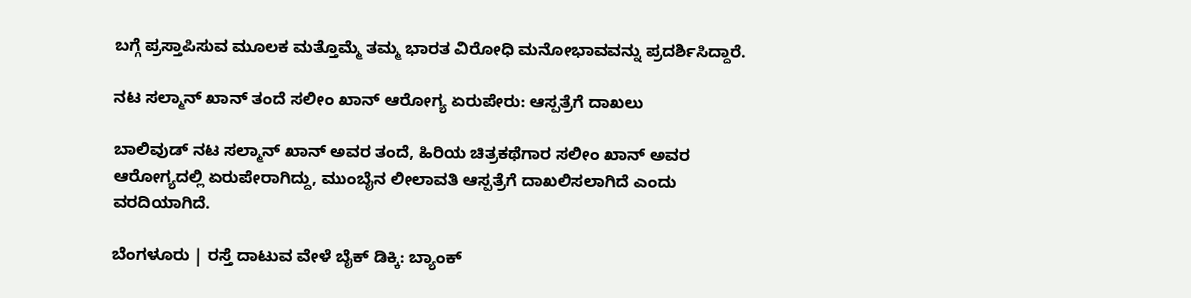ಬಗ್ಗೆ ಪ್ರಸ್ತಾಪಿಸುವ ಮೂಲಕ ಮತ್ತೊಮ್ಮೆ ತಮ್ಮ ಭಾರತ ವಿರೋಧಿ ಮನೋಭಾವವನ್ನು ಪ್ರದರ್ಶಿಸಿದ್ದಾರೆ.

ನಟ ಸಲ್ಮಾನ್‌ ಖಾನ್‌ ತಂದೆ ಸಲೀಂ ಖಾನ್‌ ಆರೋಗ್ಯ ಏರುಪೇರು: ಆಸ್ಪತ್ರೆಗೆ ದಾಖಲು

ಬಾಲಿವುಡ್‌ ನಟ ಸಲ್ಮಾನ್‌ ಖಾನ್‌ ಅವರ ತಂದೆ, ಹಿರಿಯ ಚಿತ್ರಕಥೆಗಾರ ಸಲೀಂ ಖಾನ್‌ ಅವರ ಆರೋಗ್ಯದಲ್ಲಿ ಏರುಪೇರಾಗಿದ್ದು, ಮುಂಬೈನ ಲೀಲಾವತಿ ಆಸ್ಪತ್ರೆಗೆ ದಾಖಲಿಸಲಾಗಿದೆ ಎಂದು ವರದಿಯಾಗಿದೆ.

ಬೆಂಗಳೂರು | ರಸ್ತೆ ದಾಟುವ ವೇಳೆ ಬೈಕ್ ಡಿಕ್ಕಿ: ಬ್ಯಾಂಕ್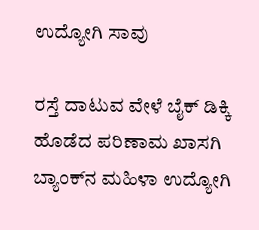ಉದ್ಯೋಗಿ ಸಾವು

ರಸ್ತೆ ದಾಟುವ ವೇಳೆ ಬೈಕ್ ಡಿಕ್ಕಿ ಹೊಡೆದ ಪರಿಣಾಮ ಖಾಸಗಿ ಬ್ಯಾಂಕ್‌ನ ಮಹಿಳಾ ಉದ್ಯೋಗಿ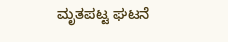ಮೃತಪಟ್ಟ ಘಟನೆ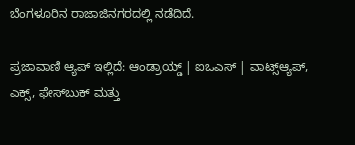ಬೆಂಗಳೂರಿನ ರಾಜಾಜಿನಗರದಲ್ಲಿ ನಡೆದಿದೆ.

ಪ್ರಜಾವಾಣಿ ಆ್ಯಪ್ ಇಲ್ಲಿದೆ: ಆಂಡ್ರಾಯ್ಡ್ | ಐಒಎಸ್ | ವಾಟ್ಸ್ಆ್ಯಪ್, ಎಕ್ಸ್, ಫೇಸ್‌ಬುಕ್ ಮತ್ತು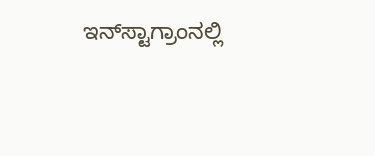ಇನ್‌ಸ್ಟಾಗ್ರಾಂನಲ್ಲಿ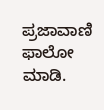ಪ್ರಜಾವಾಣಿ ಫಾಲೋ ಮಾಡಿ.